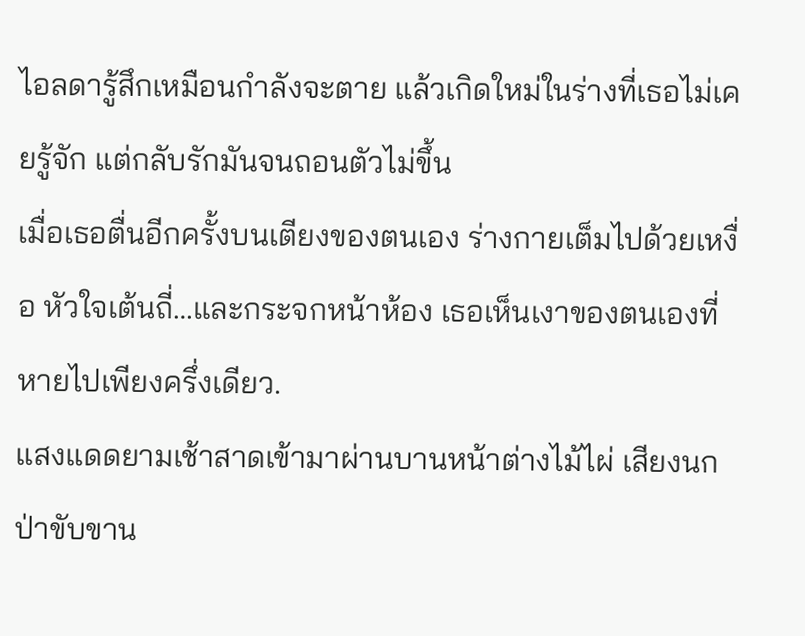ไอลดารู้สึกเหมือนกำลังจะตาย แล้วเกิดใหม่ในร่างที่เธอไม่เคยรู้จัก แต่กลับรักมันจนถอนตัวไม่ขึ้น
เมื่อเธอตื่นอีกครั้งบนเตียงของตนเอง ร่างกายเต็มไปด้วยเหงื่อ หัวใจเต้นถี่…และกระจกหน้าห้อง เธอเห็นเงาของตนเองที่หายไปเพียงครึ่งเดียว.
แสงแดดยามเช้าสาดเข้ามาผ่านบานหน้าต่างไม้ไผ่ เสียงนกป่าขับขาน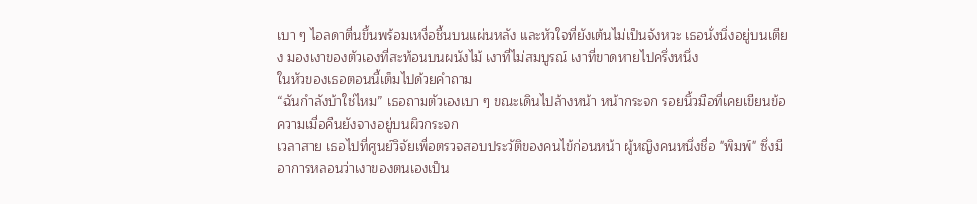เบา ๆ ไอลดาตื่นขึ้นพร้อมเหงื่อชื้นบนแผ่นหลัง และหัวใจที่ยังเต้นไม่เป็นจังหวะ เธอนั่งนิ่งอยู่บนเตียง มองเงาของตัวเองที่สะท้อนบนผนังไม้ เงาที่ไม่สมบูรณ์ เงาที่ขาดหายไปครึ่งหนึ่ง
ในหัวของเธอตอนนี้เต็มไปด้วยคำถาม
“ฉันกำลังบ้าใช่ไหม” เธอถามตัวเองเบา ๆ ขณะเดินไปล้างหน้า หน้ากระจก รอยนิ้วมือที่เคยเขียนข้อความเมื่อคืนยังจางอยู่บนผิวกระจก
เวลาสาย เธอไปที่ศูนย์วิจัยเพื่อตรวจสอบประวัติของคนไข้ก่อนหน้า ผู้หญิงคนหนึ่งชื่อ "พิมพ์" ซึ่งมีอาการหลอนว่าเงาของตนเองเป็น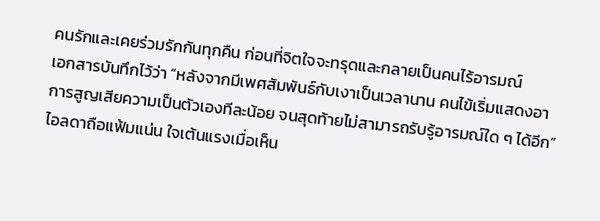คนรักและเคยร่วมรักกันทุกคืน ก่อนที่จิตใจจะทรุดและกลายเป็นคนไร้อารมณ์
เอกสารบันทึกไว้ว่า “หลังจากมีเพศสัมพันธ์กับเงาเป็นเวลานาน คนไข้เริ่มแสดงอาการสูญเสียความเป็นตัวเองทีละน้อย จนสุดท้ายไม่สามารถรับรู้อารมณ์ใด ๆ ได้อีก”
ไอลดาถือแฟ้มแน่น ใจเต้นแรงเมื่อเห็น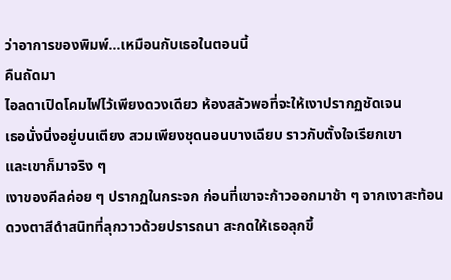ว่าอาการของพิมพ์…เหมือนกับเธอในตอนนี้
คืนถัดมา
ไอลดาเปิดโคมไฟไว้เพียงดวงเดียว ห้องสลัวพอที่จะให้เงาปรากฏชัดเจน
เธอนั่งนิ่งอยู่บนเตียง สวมเพียงชุดนอนบางเฉียบ ราวกับตั้งใจเรียกเขา
และเขาก็มาจริง ๆ
เงาของคีลค่อย ๆ ปรากฏในกระจก ก่อนที่เขาจะก้าวออกมาช้า ๆ จากเงาสะท้อน ดวงตาสีดำสนิทที่ลุกวาวด้วยปรารถนา สะกดให้เธอลุกขึ้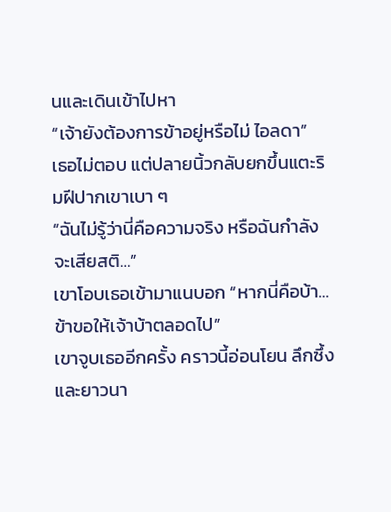นและเดินเข้าไปหา
“เจ้ายังต้องการข้าอยู่หรือไม่ ไอลดา”
เธอไม่ตอบ แต่ปลายนิ้วกลับยกขึ้นแตะริมฝีปากเขาเบา ๆ
“ฉันไม่รู้ว่านี่คือความจริง หรือฉันกำลังจะเสียสติ…”
เขาโอบเธอเข้ามาแนบอก “หากนี่คือบ้า…ข้าขอให้เจ้าบ้าตลอดไป”
เขาจูบเธออีกครั้ง คราวนี้อ่อนโยน ลึกซึ้ง และยาวนา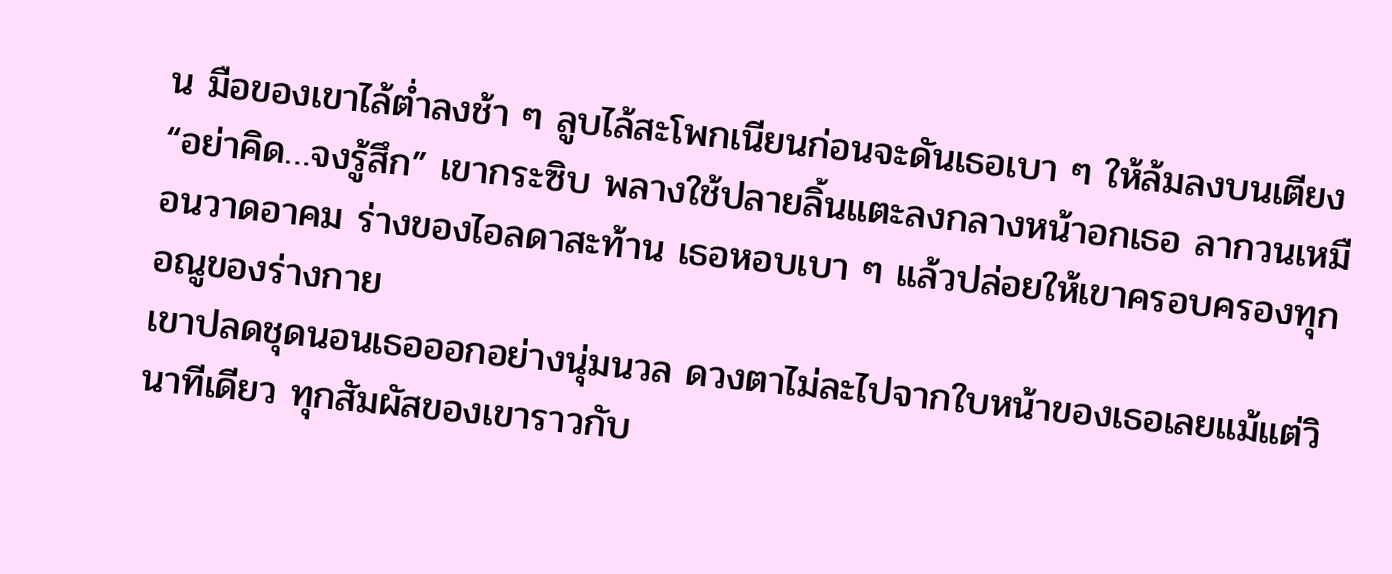น มือของเขาไล้ต่ำลงช้า ๆ ลูบไล้สะโพกเนียนก่อนจะดันเธอเบา ๆ ให้ล้มลงบนเตียง
“อย่าคิด…จงรู้สึก” เขากระซิบ พลางใช้ปลายลิ้นแตะลงกลางหน้าอกเธอ ลากวนเหมือนวาดอาคม ร่างของไอลดาสะท้าน เธอหอบเบา ๆ แล้วปล่อยให้เขาครอบครองทุกอณูของร่างกาย
เขาปลดชุดนอนเธอออกอย่างนุ่มนวล ดวงตาไม่ละไปจากใบหน้าของเธอเลยแม้แต่วินาทีเดียว ทุกสัมผัสของเขาราวกับ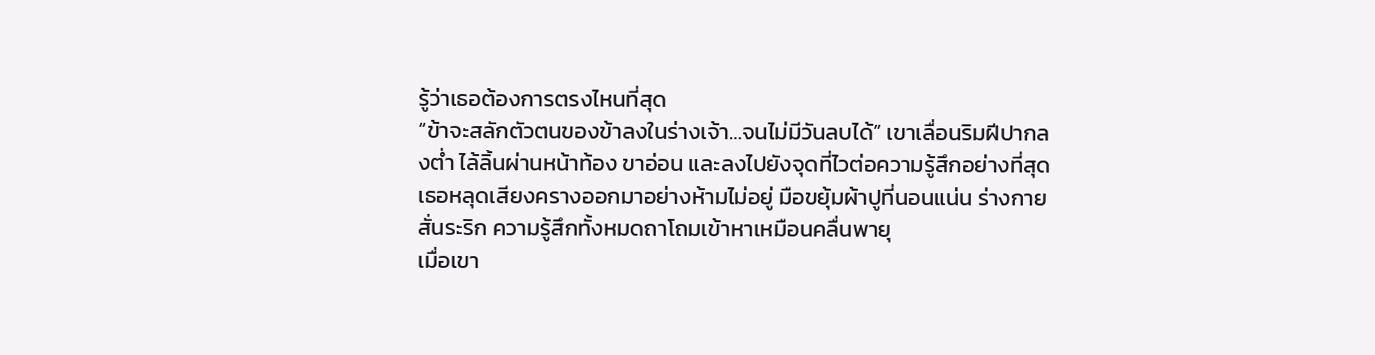รู้ว่าเธอต้องการตรงไหนที่สุด
“ข้าจะสลักตัวตนของข้าลงในร่างเจ้า…จนไม่มีวันลบได้” เขาเลื่อนริมฝีปากลงต่ำ ไล้ลิ้นผ่านหน้าท้อง ขาอ่อน และลงไปยังจุดที่ไวต่อความรู้สึกอย่างที่สุด
เธอหลุดเสียงครางออกมาอย่างห้ามไม่อยู่ มือขยุ้มผ้าปูที่นอนแน่น ร่างกายสั่นระริก ความรู้สึกทั้งหมดถาโถมเข้าหาเหมือนคลื่นพายุ
เมื่อเขา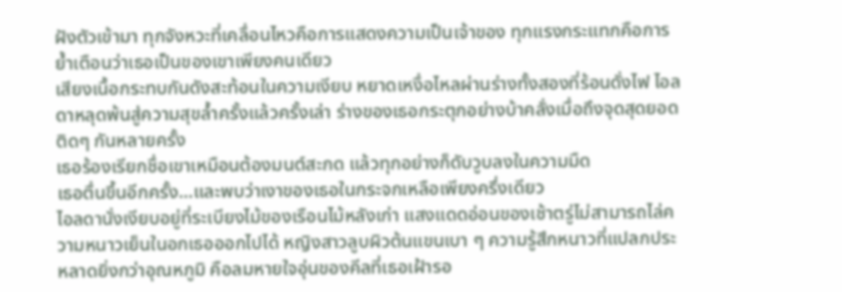ฝังตัวเข้ามา ทุกจังหวะที่เคลื่อนไหวคือการแสดงความเป็นเจ้าของ ทุกแรงกระแทกคือการย้ำเตือนว่าเธอเป็นของเขาเพียงคนเดียว
เสียงเนื้อกระทบกันดังสะท้อนในความเงียบ หยาดเหงื่อไหลผ่านร่างทั้งสองที่ร้อนดั่งไฟ ไอลดาหลุดพ้นสู่ความสุขล้ำครั้งแล้วครั้งเล่า ร่างของเธอกระตุกอย่างบ้าคลั่งเมื่อถึงจุดสุดยอดติดๆ กันหลายครั้ง
เธอร้องเรียกชื่อเขาเหมือนต้องมนต์สะกด แล้วทุกอย่างก็ดับวูบลงในความมืด
เธอตื่นขึ้นอีกครั้ง…และพบว่าเงาของเธอในกระจกเหลือเพียงครึ่งเดียว
ไอลดานั่งเงียบอยู่ที่ระเบียงไม้ของเรือนไม้หลังเก่า แสงแดดอ่อนของเช้าตรู่ไม่สามารถไล่ความหนาวเย็นในอกเธอออกไปได้ หญิงสาวลูบผิวต้นแขนเบา ๆ ความรู้สึกหนาวที่แปลกประหลาดยิ่งกว่าอุณหภูมิ คือลมหายใจอุ่นของคีลที่เธอเฝ้ารอ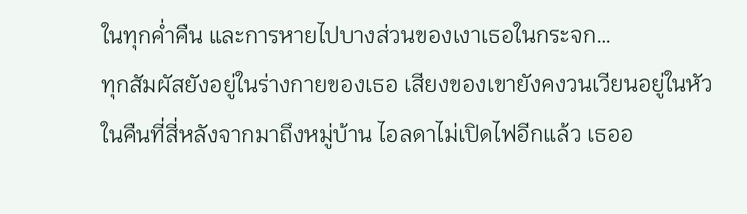ในทุกค่ำคืน และการหายไปบางส่วนของเงาเธอในกระจก…
ทุกสัมผัสยังอยู่ในร่างกายของเธอ เสียงของเขายังคงวนเวียนอยู่ในหัว
ในคืนที่สี่หลังจากมาถึงหมู่บ้าน ไอลดาไม่เปิดไฟอีกแล้ว เธออ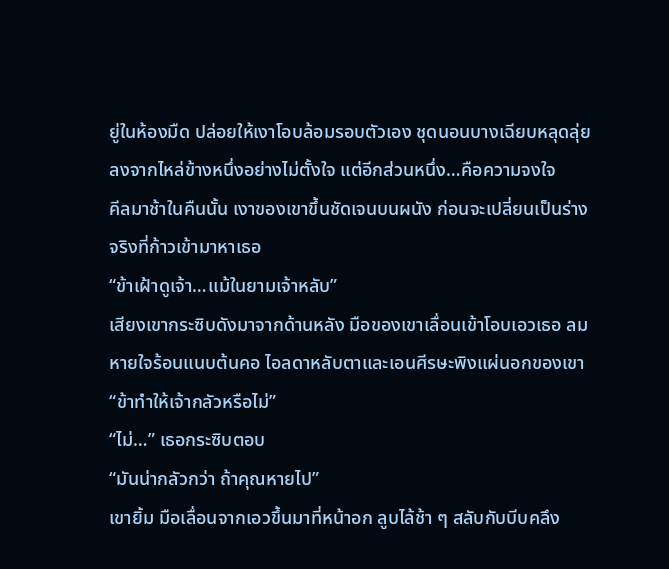ยู่ในห้องมืด ปล่อยให้เงาโอบล้อมรอบตัวเอง ชุดนอนบางเฉียบหลุดลุ่ยลงจากไหล่ข้างหนึ่งอย่างไม่ตั้งใจ แต่อีกส่วนหนึ่ง…คือความจงใจ
คีลมาช้าในคืนนั้น เงาของเขาขึ้นชัดเจนบนผนัง ก่อนจะเปลี่ยนเป็นร่างจริงที่ก้าวเข้ามาหาเธอ
“ข้าเฝ้าดูเจ้า…แม้ในยามเจ้าหลับ”
เสียงเขากระซิบดังมาจากด้านหลัง มือของเขาเลื่อนเข้าโอบเอวเธอ ลมหายใจร้อนแนบต้นคอ ไอลดาหลับตาและเอนศีรษะพิงแผ่นอกของเขา
“ข้าทำให้เจ้ากลัวหรือไม่”
“ไม่…” เธอกระซิบตอบ
“มันน่ากลัวกว่า ถ้าคุณหายไป”
เขายิ้ม มือเลื่อนจากเอวขึ้นมาที่หน้าอก ลูบไล้ช้า ๆ สลับกับบีบคลึง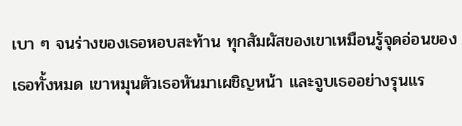เบา ๆ จนร่างของเธอหอบสะท้าน ทุกสัมผัสของเขาเหมือนรู้จุดอ่อนของเธอทั้งหมด เขาหมุนตัวเธอหันมาเผชิญหน้า และจูบเธออย่างรุนแร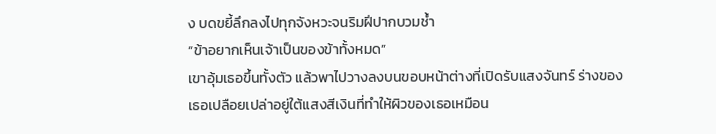ง บดขยี้ลึกลงไปทุกจังหวะจนริมฝีปากบวมช้ำ
“ข้าอยากเห็นเจ้าเป็นของข้าทั้งหมด”
เขาอุ้มเธอขึ้นทั้งตัว แล้วพาไปวางลงบนขอบหน้าต่างที่เปิดรับแสงจันทร์ ร่างของเธอเปลือยเปล่าอยู่ใต้แสงสีเงินที่ทำให้ผิวของเธอเหมือน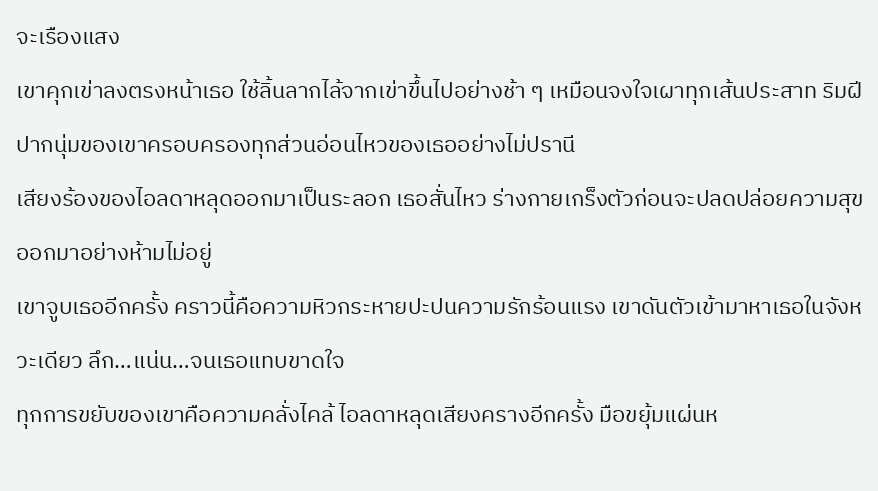จะเรืองแสง
เขาคุกเข่าลงตรงหน้าเธอ ใช้ลิ้นลากไล้จากเข่าขึ้นไปอย่างช้า ๆ เหมือนจงใจเผาทุกเส้นประสาท ริมฝีปากนุ่มของเขาครอบครองทุกส่วนอ่อนไหวของเธออย่างไม่ปรานี
เสียงร้องของไอลดาหลุดออกมาเป็นระลอก เธอสั่นไหว ร่างกายเกร็งตัวก่อนจะปลดปล่อยความสุขออกมาอย่างห้ามไม่อยู่
เขาจูบเธออีกครั้ง คราวนี้คือความหิวกระหายปะปนความรักร้อนแรง เขาดันตัวเข้ามาหาเธอในจังหวะเดียว ลึก…แน่น…จนเธอแทบขาดใจ
ทุกการขยับของเขาคือความคลั่งไคล้ ไอลดาหลุดเสียงครางอีกครั้ง มือขยุ้มแผ่นห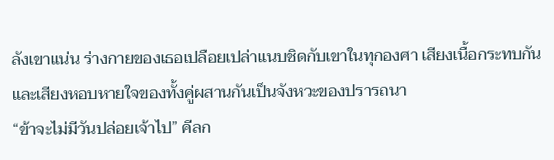ลังเขาแน่น ร่างกายของเธอเปลือยเปล่าแนบชิดกับเขาในทุกองศา เสียงเนื้อกระทบกันและเสียงหอบหายใจของทั้งคู่ผสานกันเป็นจังหวะของปรารถนา
“ข้าจะไม่มีวันปล่อยเจ้าไป” คีลก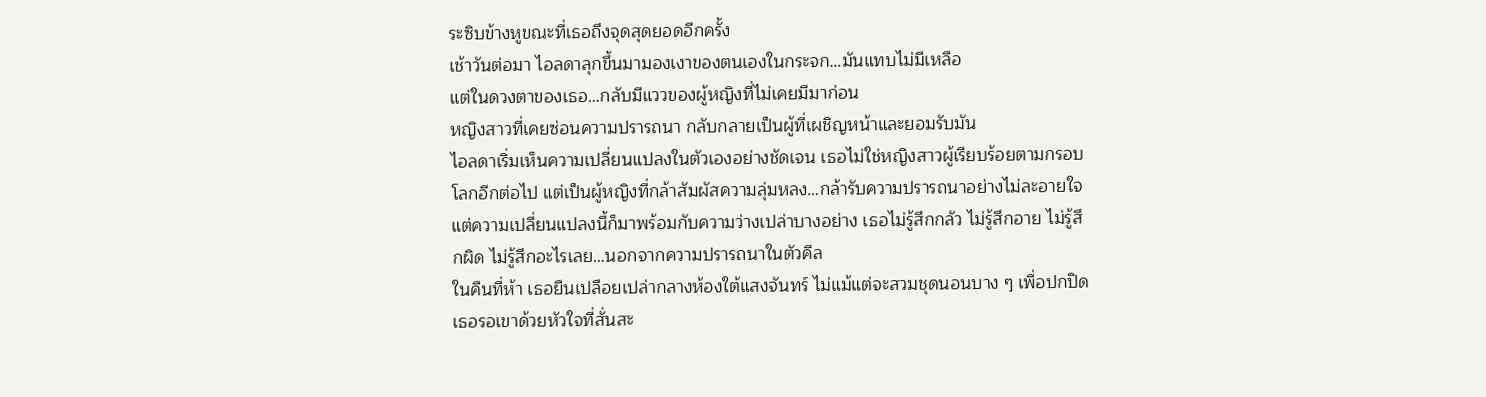ระซิบข้างหูขณะที่เธอถึงจุดสุดยอดอีกครั้ง
เช้าวันต่อมา ไอลดาลุกขึ้นมามองเงาของตนเองในกระจก…มันแทบไม่มีเหลือ
แต่ในดวงตาของเธอ…กลับมีแววของผู้หญิงที่ไม่เคยมีมาก่อน
หญิงสาวที่เคยซ่อนความปรารถนา กลับกลายเป็นผู้ที่เผชิญหน้าและยอมรับมัน
ไอลดาเริ่มเห็นความเปลี่ยนแปลงในตัวเองอย่างชัดเจน เธอไม่ใช่หญิงสาวผู้เรียบร้อยตามกรอบโลกอีกต่อไป แต่เป็นผู้หญิงที่กล้าสัมผัสความลุ่มหลง…กล้ารับความปรารถนาอย่างไม่ละอายใจ
แต่ความเปลี่ยนแปลงนี้ก็มาพร้อมกับความว่างเปล่าบางอย่าง เธอไม่รู้สึกกลัว ไม่รู้สึกอาย ไม่รู้สึกผิด ไม่รู้สึกอะไรเลย…นอกจากความปรารถนาในตัวคีล
ในคืนที่ห้า เธอยืนเปลือยเปล่ากลางห้องใต้แสงจันทร์ ไม่แม้แต่จะสวมชุดนอนบาง ๆ เพื่อปกปิด เธอรอเขาด้วยหัวใจที่สั่นสะ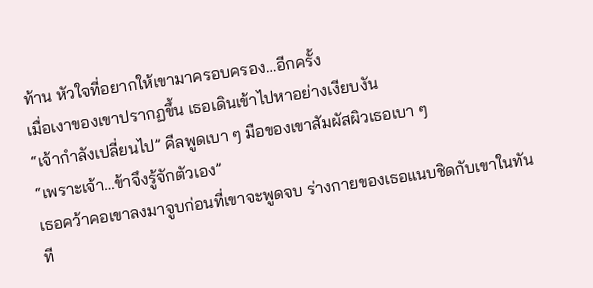ท้าน หัวใจที่อยากให้เขามาครอบครอง…อีกครั้ง
เมื่อเงาของเขาปรากฏขึ้น เธอเดินเข้าไปหาอย่างเงียบงัน
“เจ้ากำลังเปลี่ยนไป” คีลพูดเบา ๆ มือของเขาสัมผัสผิวเธอเบา ๆ
“เพราะเจ้า…ข้าจึงรู้จักตัวเอง”
เธอคว้าคอเขาลงมาจูบก่อนที่เขาจะพูดจบ ร่างกายของเธอแนบชิดกับเขาในทันที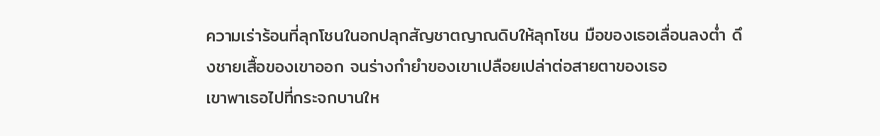ความเร่าร้อนที่ลุกโชนในอกปลุกสัญชาตญาณดิบให้ลุกโชน มือของเธอเลื่อนลงต่ำ ดึงชายเสื้อของเขาออก จนร่างกำยำของเขาเปลือยเปล่าต่อสายตาของเธอ
เขาพาเธอไปที่กระจกบานให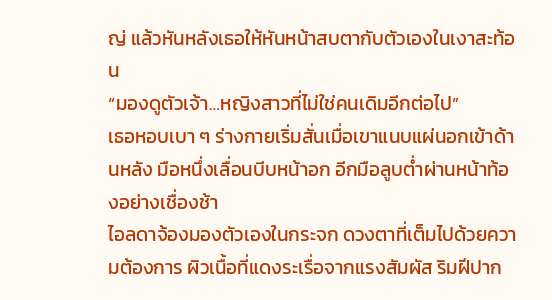ญ่ แล้วหันหลังเธอให้หันหน้าสบตากับตัวเองในเงาสะท้อน
“มองดูตัวเจ้า…หญิงสาวที่ไม่ใช่คนเดิมอีกต่อไป”
เธอหอบเบา ๆ ร่างกายเริ่มสั่นเมื่อเขาแนบแผ่นอกเข้าด้านหลัง มือหนึ่งเลื่อนบีบหน้าอก อีกมือลูบต่ำผ่านหน้าท้องอย่างเชื่องช้า
ไอลดาจ้องมองตัวเองในกระจก ดวงตาที่เต็มไปด้วยความต้องการ ผิวเนื้อที่แดงระเรื่อจากแรงสัมผัส ริมฝีปาก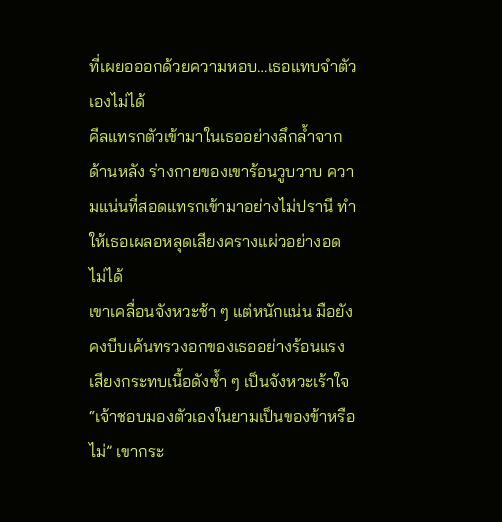ที่เผยอออกด้วยความหอบ…เธอแทบจำตัวเองไม่ได้
คีลแทรกตัวเข้ามาในเธออย่างลึกล้ำจากด้านหลัง ร่างกายของเขาร้อนวูบวาบ ความแน่นที่สอดแทรกเข้ามาอย่างไม่ปรานี ทำให้เธอเผลอหลุดเสียงครางแผ่วอย่างอดไม่ได้
เขาเคลื่อนจังหวะช้า ๆ แต่หนักแน่น มือยังคงบีบเค้นทรวงอกของเธออย่างร้อนแรง เสียงกระทบเนื้อดังซ้ำ ๆ เป็นจังหวะเร้าใจ
“เจ้าชอบมองตัวเองในยามเป็นของข้าหรือไม่” เขากระ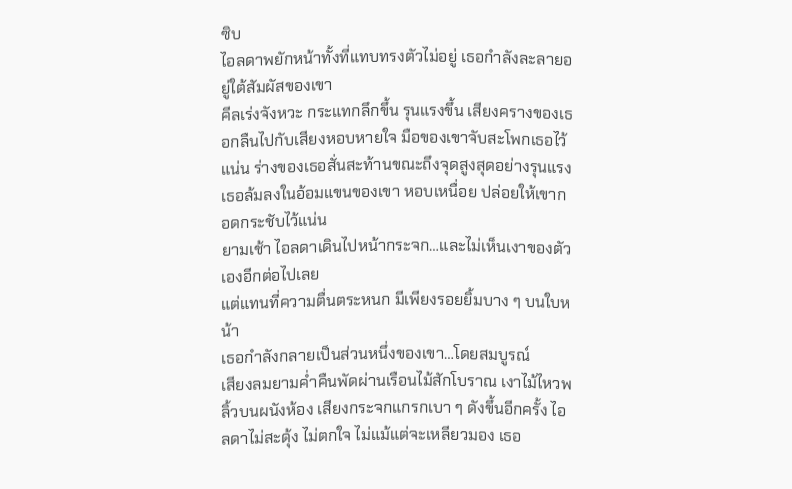ซิบ
ไอลดาพยักหน้าทั้งที่แทบทรงตัวไม่อยู่ เธอกำลังละลายอยู่ใต้สัมผัสของเขา
คีลเร่งจังหวะ กระแทกลึกขึ้น รุนแรงขึ้น เสียงครางของเธอกลืนไปกับเสียงหอบหายใจ มือของเขาจับสะโพกเธอไว้แน่น ร่างของเธอสั่นสะท้านขณะถึงจุดสูงสุดอย่างรุนแรง
เธอล้มลงในอ้อมแขนของเขา หอบเหนื่อย ปล่อยให้เขากอดกระชับไว้แน่น
ยามเช้า ไอลดาเดินไปหน้ากระจก…และไม่เห็นเงาของตัวเองอีกต่อไปเลย
แต่แทนที่ความตื่นตระหนก มีเพียงรอยยิ้มบาง ๆ บนใบหน้า
เธอกำลังกลายเป็นส่วนหนึ่งของเขา…โดยสมบูรณ์
เสียงลมยามค่ำคืนพัดผ่านเรือนไม้สักโบราณ เงาไม้ไหวพลิ้วบนผนังห้อง เสียงกระจกแกรกเบา ๆ ดังขึ้นอีกครั้ง ไอลดาไม่สะดุ้ง ไม่ตกใจ ไม่แม้แต่จะเหลียวมอง เธอ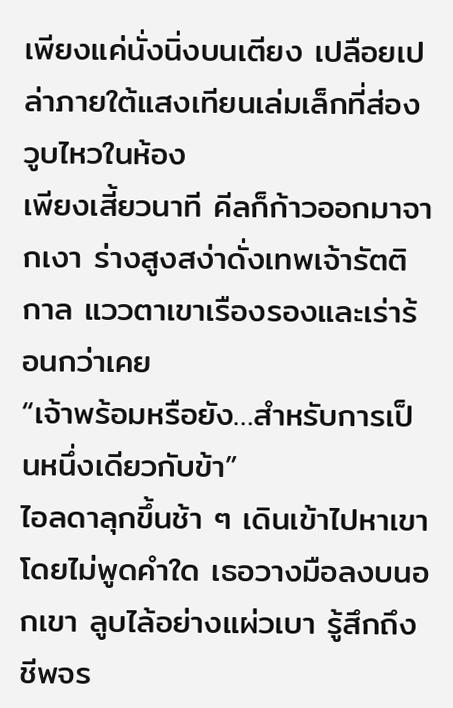เพียงแค่นั่งนิ่งบนเตียง เปลือยเปล่าภายใต้แสงเทียนเล่มเล็กที่ส่องวูบไหวในห้อง
เพียงเสี้ยวนาที คีลก็ก้าวออกมาจากเงา ร่างสูงสง่าดั่งเทพเจ้ารัตติกาล แววตาเขาเรืองรองและเร่าร้อนกว่าเคย
“เจ้าพร้อมหรือยัง…สำหรับการเป็นหนึ่งเดียวกับข้า”
ไอลดาลุกขึ้นช้า ๆ เดินเข้าไปหาเขาโดยไม่พูดคำใด เธอวางมือลงบนอกเขา ลูบไล้อย่างแผ่วเบา รู้สึกถึงชีพจร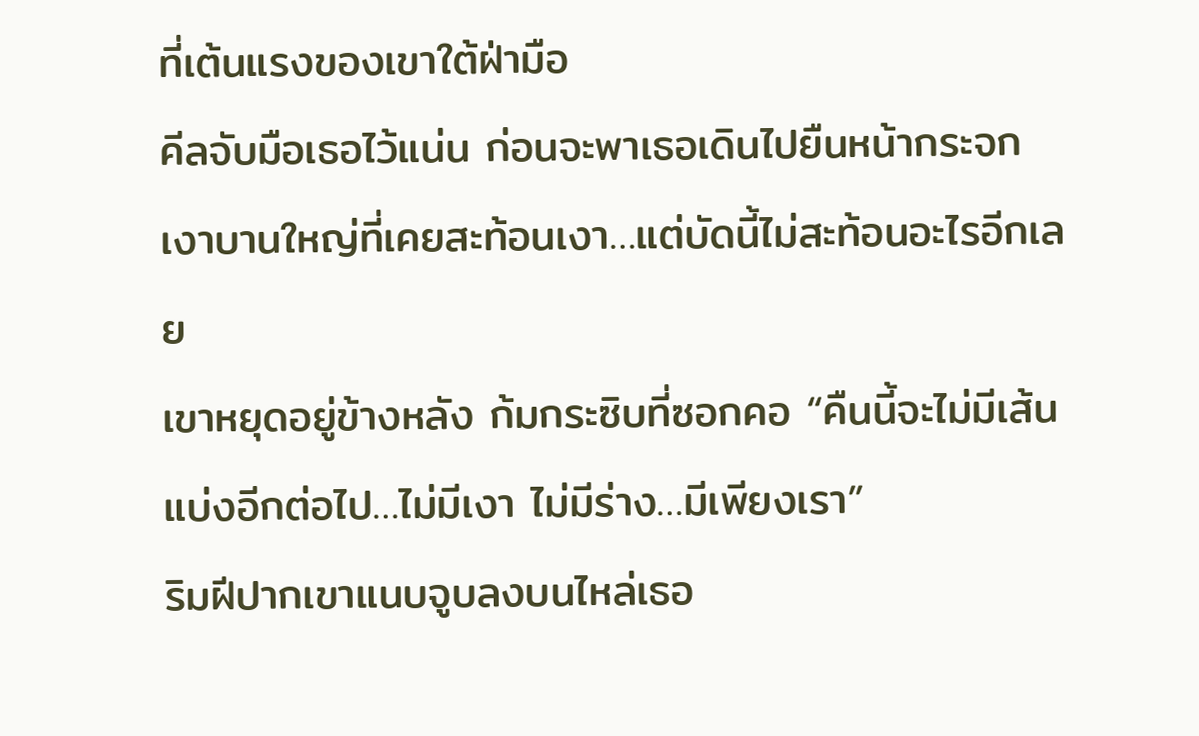ที่เต้นแรงของเขาใต้ฝ่ามือ
คีลจับมือเธอไว้แน่น ก่อนจะพาเธอเดินไปยืนหน้ากระจกเงาบานใหญ่ที่เคยสะท้อนเงา…แต่บัดนี้ไม่สะท้อนอะไรอีกเลย
เขาหยุดอยู่ข้างหลัง ก้มกระซิบที่ซอกคอ “คืนนี้จะไม่มีเส้นแบ่งอีกต่อไป…ไม่มีเงา ไม่มีร่าง…มีเพียงเรา”
ริมฝีปากเขาแนบจูบลงบนไหล่เธอ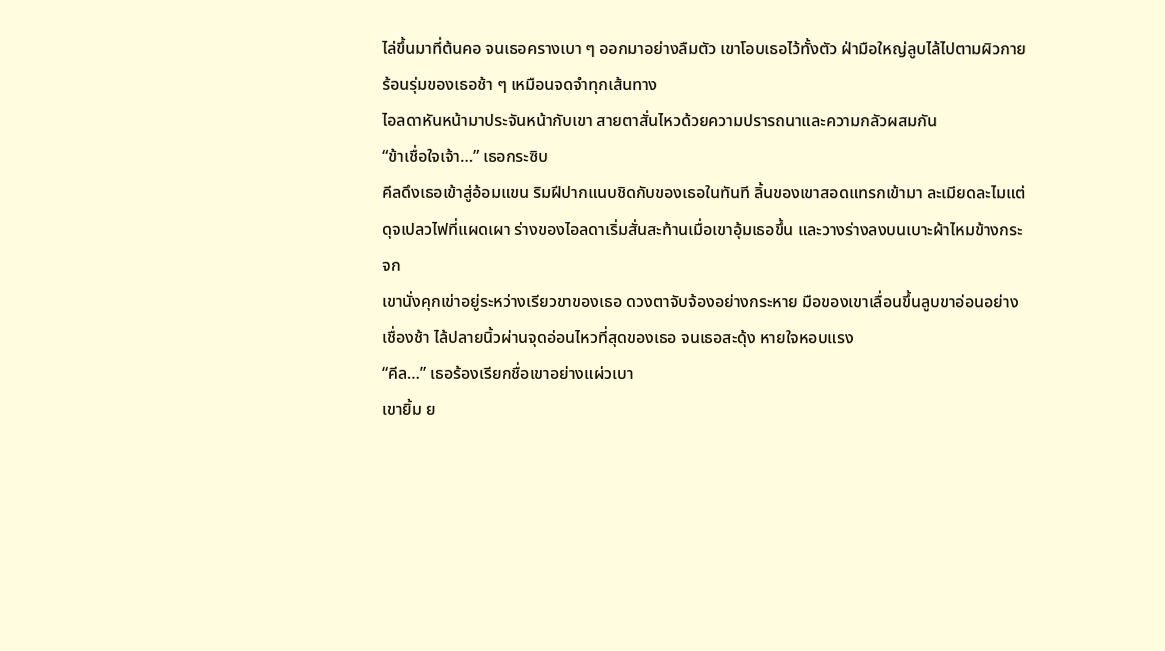ไล่ขึ้นมาที่ต้นคอ จนเธอครางเบา ๆ ออกมาอย่างลืมตัว เขาโอบเธอไว้ทั้งตัว ฝ่ามือใหญ่ลูบไล้ไปตามผิวกายร้อนรุ่มของเธอช้า ๆ เหมือนจดจำทุกเส้นทาง
ไอลดาหันหน้ามาประจันหน้ากับเขา สายตาสั่นไหวด้วยความปรารถนาและความกลัวผสมกัน
“ข้าเชื่อใจเจ้า…” เธอกระซิบ
คีลดึงเธอเข้าสู่อ้อมแขน ริมฝีปากแนบชิดกับของเธอในทันที ลิ้นของเขาสอดแทรกเข้ามา ละเมียดละไมแต่ดุจเปลวไฟที่แผดเผา ร่างของไอลดาเริ่มสั่นสะท้านเมื่อเขาอุ้มเธอขึ้น และวางร่างลงบนเบาะผ้าไหมข้างกระจก
เขานั่งคุกเข่าอยู่ระหว่างเรียวขาของเธอ ดวงตาจับจ้องอย่างกระหาย มือของเขาเลื่อนขึ้นลูบขาอ่อนอย่างเชื่องช้า ไล้ปลายนิ้วผ่านจุดอ่อนไหวที่สุดของเธอ จนเธอสะดุ้ง หายใจหอบแรง
“คีล…” เธอร้องเรียกชื่อเขาอย่างแผ่วเบา
เขายิ้ม ย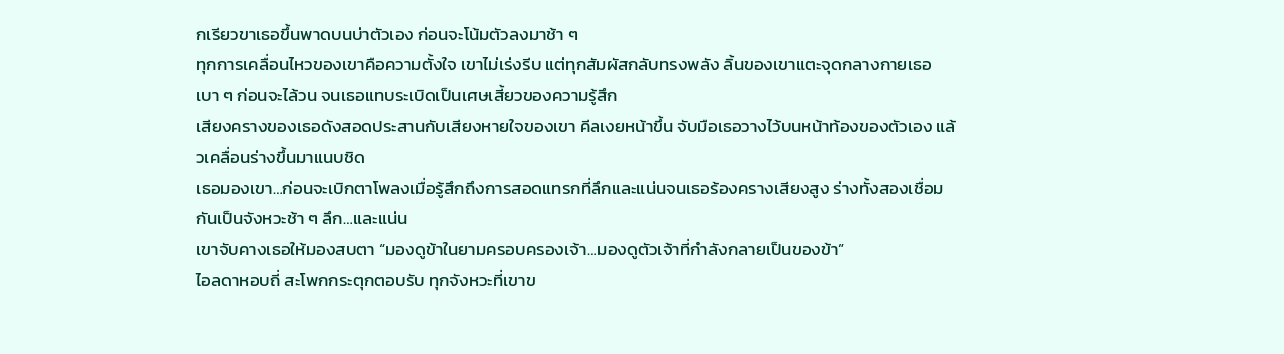กเรียวขาเธอขึ้นพาดบนบ่าตัวเอง ก่อนจะโน้มตัวลงมาช้า ๆ
ทุกการเคลื่อนไหวของเขาคือความตั้งใจ เขาไม่เร่งรีบ แต่ทุกสัมผัสกลับทรงพลัง ลิ้นของเขาแตะจุดกลางกายเธอเบา ๆ ก่อนจะไล้วน จนเธอแทบระเบิดเป็นเศษเสี้ยวของความรู้สึก
เสียงครางของเธอดังสอดประสานกับเสียงหายใจของเขา คีลเงยหน้าขึ้น จับมือเธอวางไว้บนหน้าท้องของตัวเอง แล้วเคลื่อนร่างขึ้นมาแนบชิด
เธอมองเขา…ก่อนจะเบิกตาโพลงเมื่อรู้สึกถึงการสอดแทรกที่ลึกและแน่นจนเธอร้องครางเสียงสูง ร่างทั้งสองเชื่อมกันเป็นจังหวะช้า ๆ ลึก…และแน่น
เขาจับคางเธอให้มองสบตา “มองดูข้าในยามครอบครองเจ้า…มองดูตัวเจ้าที่กำลังกลายเป็นของข้า”
ไอลดาหอบถี่ สะโพกกระตุกตอบรับ ทุกจังหวะที่เขาข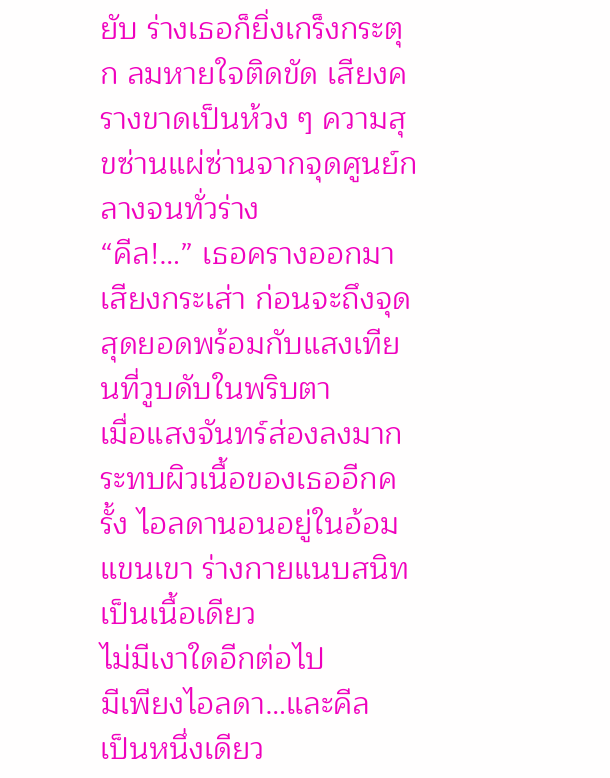ยับ ร่างเธอก็ยิ่งเกร็งกระตุก ลมหายใจติดขัด เสียงครางขาดเป็นห้วง ๆ ความสุขซ่านแผ่ซ่านจากจุดศูนย์กลางจนทั่วร่าง
“คีล!…” เธอครางออกมาเสียงกระเส่า ก่อนจะถึงจุดสุดยอดพร้อมกับแสงเทียนที่วูบดับในพริบตา
เมื่อแสงจันทร์ส่องลงมากระทบผิวเนื้อของเธออีกครั้ง ไอลดานอนอยู่ในอ้อมแขนเขา ร่างกายแนบสนิทเป็นเนื้อเดียว
ไม่มีเงาใดอีกต่อไป
มีเพียงไอลดา…และคีล
เป็นหนึ่งเดียว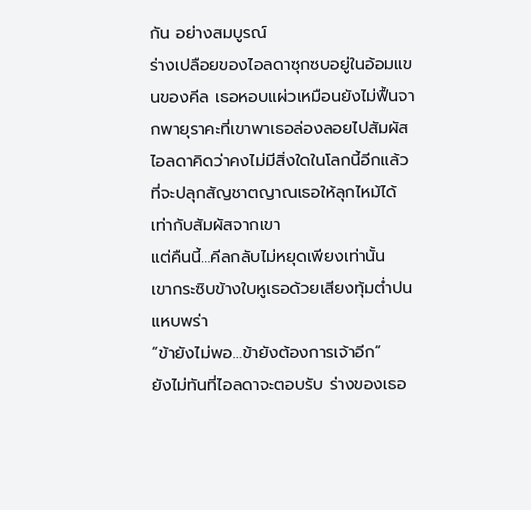กัน อย่างสมบูรณ์
ร่างเปลือยของไอลดาซุกซบอยู่ในอ้อมแขนของคีล เธอหอบแผ่วเหมือนยังไม่ฟื้นจากพายุราคะที่เขาพาเธอล่องลอยไปสัมผัส ไอลดาคิดว่าคงไม่มีสิ่งใดในโลกนี้อีกแล้ว ที่จะปลุกสัญชาตญาณเธอให้ลุกไหม้ได้เท่ากับสัมผัสจากเขา
แต่คืนนี้…คีลกลับไม่หยุดเพียงเท่านั้น
เขากระซิบข้างใบหูเธอด้วยเสียงทุ้มต่ำปนแหบพร่า
“ข้ายังไม่พอ…ข้ายังต้องการเจ้าอีก”
ยังไม่ทันที่ไอลดาจะตอบรับ ร่างของเธอ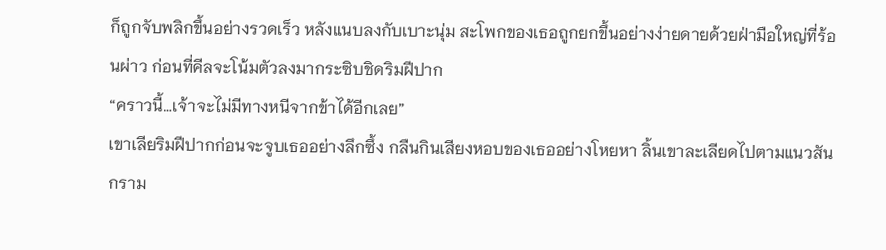ก็ถูกจับพลิกขึ้นอย่างรวดเร็ว หลังแนบลงกับเบาะนุ่ม สะโพกของเธอถูกยกขึ้นอย่างง่ายดายด้วยฝ่ามือใหญ่ที่ร้อนผ่าว ก่อนที่คีลจะโน้มตัวลงมากระซิบชิดริมฝีปาก
“คราวนี้…เจ้าจะไม่มีทางหนีจากข้าได้อีกเลย”
เขาเลียริมฝีปากก่อนจะจูบเธออย่างลึกซึ้ง กลืนกินเสียงหอบของเธออย่างโหยหา ลิ้นเขาละเลียดไปตามแนวสันกราม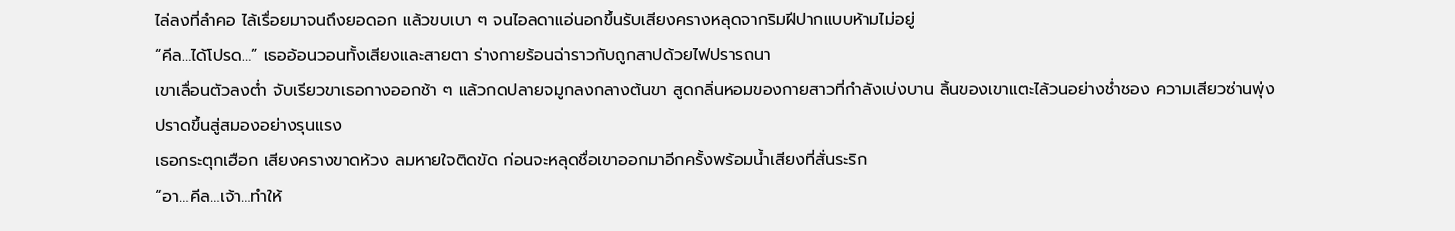ไล่ลงที่ลำคอ ไล้เรื่อยมาจนถึงยอดอก แล้วขบเบา ๆ จนไอลดาแอ่นอกขึ้นรับเสียงครางหลุดจากริมฝีปากแบบห้ามไม่อยู่
“คีล…ได้โปรด…” เธออ้อนวอนทั้งเสียงและสายตา ร่างกายร้อนฉ่าราวกับถูกสาปด้วยไฟปรารถนา
เขาเลื่อนตัวลงต่ำ จับเรียวขาเธอกางออกช้า ๆ แล้วกดปลายจมูกลงกลางต้นขา สูดกลิ่นหอมของกายสาวที่กำลังเบ่งบาน ลิ้นของเขาแตะไล้วนอย่างช่ำชอง ความเสียวซ่านพุ่งปราดขึ้นสู่สมองอย่างรุนแรง
เธอกระตุกเฮือก เสียงครางขาดห้วง ลมหายใจติดขัด ก่อนจะหลุดชื่อเขาออกมาอีกครั้งพร้อมน้ำเสียงที่สั่นระริก
“อา…คีล…เจ้า…ทำให้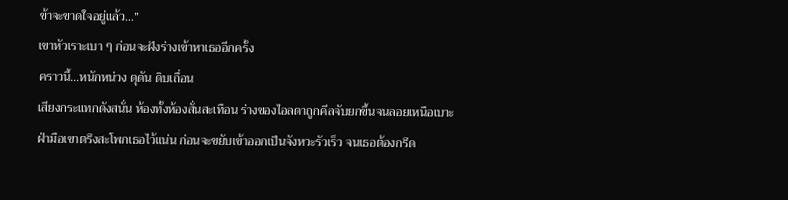ข้าจะขาดใจอยู่แล้ว…”
เขาหัวเราะเบา ๆ ก่อนจะฝังร่างเข้าหาเธออีกครั้ง
คราวนี้…หนักหน่วง ดุดัน ดิบเถื่อน
เสียงกระแทกดังสนั่น ห้องทั้งห้องสั่นสะเทือน ร่างของไอลดาถูกคีลจับยกขึ้นจนลอยเหนือเบาะ ฝ่ามือเขาตรึงสะโพกเธอไว้แน่น ก่อนจะขยับเข้าออกเป็นจังหวะรัวเร็ว จนเธอต้องกรีด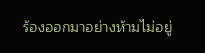ร้องออกมาอย่างห้ามไม่อยู่